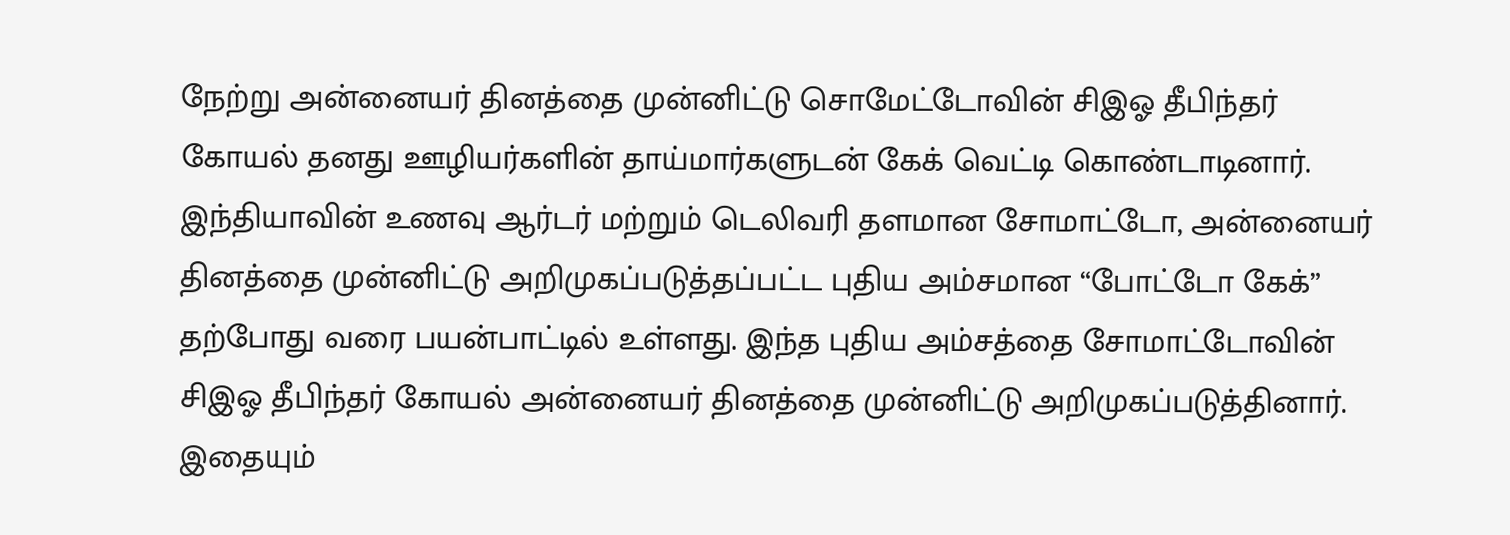நேற்று அன்னையர் தினத்தை முன்னிட்டு சொமேட்டோவின் சிஇஓ தீபிந்தர் கோயல் தனது ஊழியர்களின் தாய்மார்களுடன் கேக் வெட்டி கொண்டாடினார்.
இந்தியாவின் உணவு ஆர்டர் மற்றும் டெலிவரி தளமான சோமாட்டோ, அன்னையர் தினத்தை முன்னிட்டு அறிமுகப்படுத்தப்பட்ட புதிய அம்சமான “போட்டோ கேக்” தற்போது வரை பயன்பாட்டில் உள்ளது. இந்த புதிய அம்சத்தை சோமாட்டோவின் சிஇஓ தீபிந்தர் கோயல் அன்னையர் தினத்தை முன்னிட்டு அறிமுகப்படுத்தினார்.
இதையும்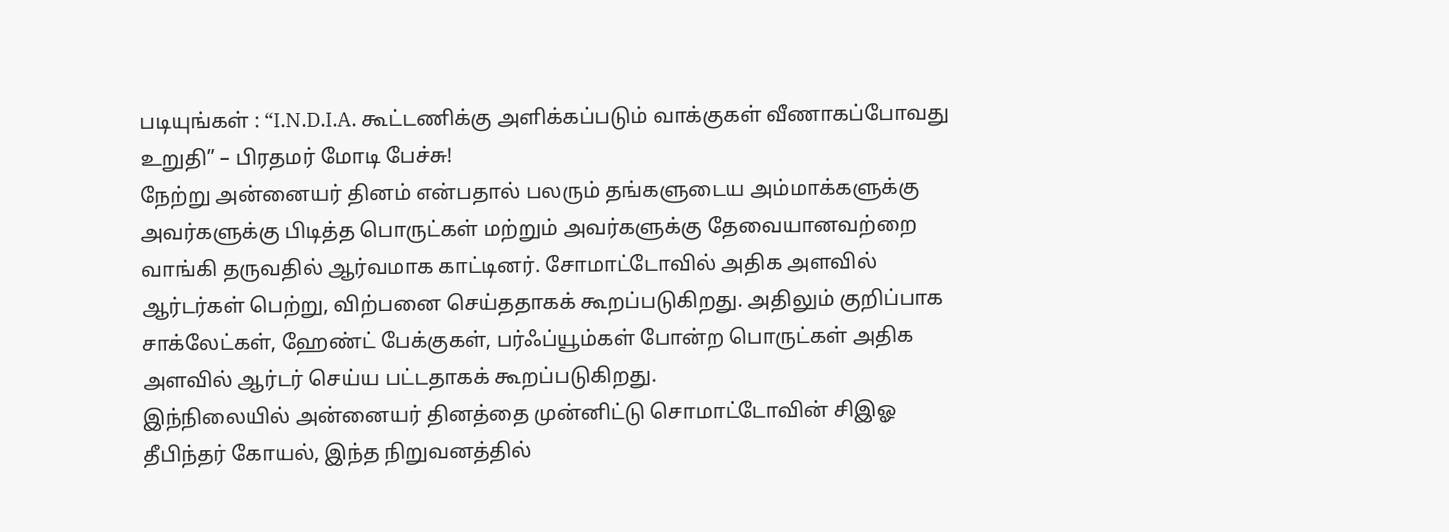படியுங்கள் : “I.N.D.I.A. கூட்டணிக்கு அளிக்கப்படும் வாக்குகள் வீணாகப்போவது உறுதி” – பிரதமர் மோடி பேச்சு!
நேற்று அன்னையர் தினம் என்பதால் பலரும் தங்களுடைய அம்மாக்களுக்கு அவர்களுக்கு பிடித்த பொருட்கள் மற்றும் அவர்களுக்கு தேவையானவற்றை வாங்கி தருவதில் ஆர்வமாக காட்டினர். சோமாட்டோவில் அதிக அளவில் ஆர்டர்கள் பெற்று, விற்பனை செய்ததாகக் கூறப்படுகிறது. அதிலும் குறிப்பாக சாக்லேட்கள், ஹேண்ட் பேக்குகள், பர்ஃப்யூம்கள் போன்ற பொருட்கள் அதிக அளவில் ஆர்டர் செய்ய பட்டதாகக் கூறப்படுகிறது.
இந்நிலையில் அன்னையர் தினத்தை முன்னிட்டு சொமாட்டோவின் சிஇஓ தீபிந்தர் கோயல், இந்த நிறுவனத்தில்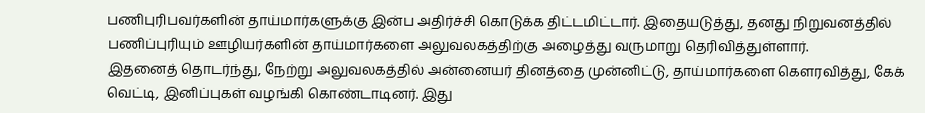பணிபுரிபவர்களின் தாய்மார்களுக்கு இன்ப அதிர்ச்சி கொடுக்க திட்டமிட்டார். இதையடுத்து, தனது நிறுவனத்தில் பணிப்புரியும் ஊழியர்களின் தாய்மார்களை அலுவலகத்திற்கு அழைத்து வருமாறு தெரிவித்துள்ளார்.
இதனைத் தொடர்ந்து, நேற்று அலுவலகத்தில் அன்னையர் தினத்தை முன்னிட்டு, தாய்மார்களை கௌரவித்து, கேக் வெட்டி, இனிப்புகள் வழங்கி கொண்டாடினர். இது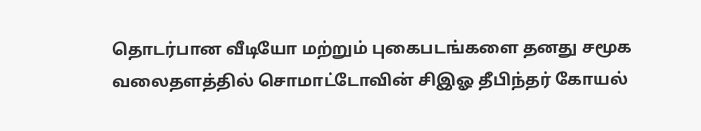தொடர்பான வீடியோ மற்றும் புகைபடங்களை தனது சமூக வலைதளத்தில் சொமாட்டோவின் சிஇஓ தீபிந்தர் கோயல்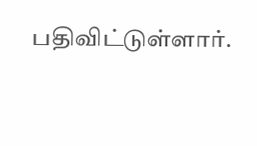பதிவிட்டுள்ளார்.